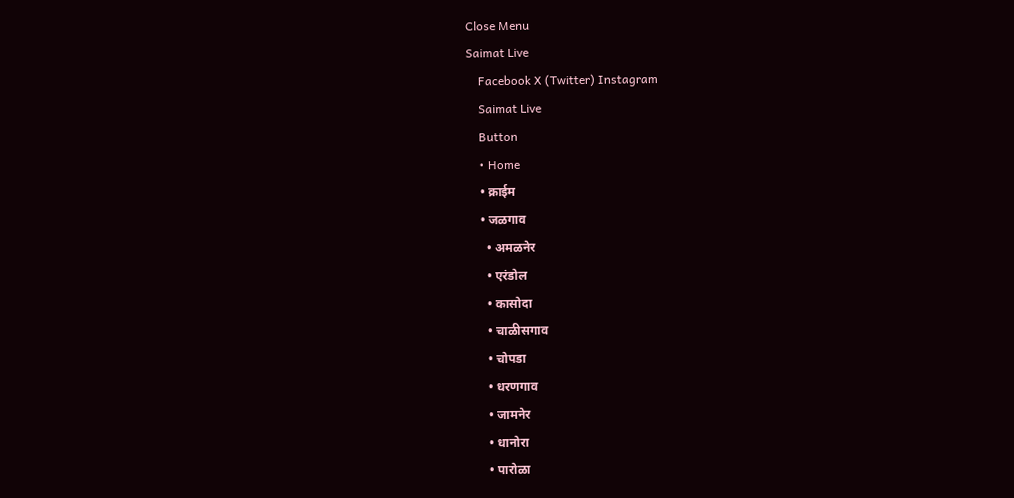Close Menu
Saimat Live
    Facebook X (Twitter) Instagram
    Saimat Live
    Button
    • Home
    • क्राईम
    • जळगाव
      • अमळनेर
      • एरंडोल
      • कासोदा
      • चाळीसगाव
      • चोपडा
      • धरणगाव
      • जामनेर
      • धानोरा
      • पारोळा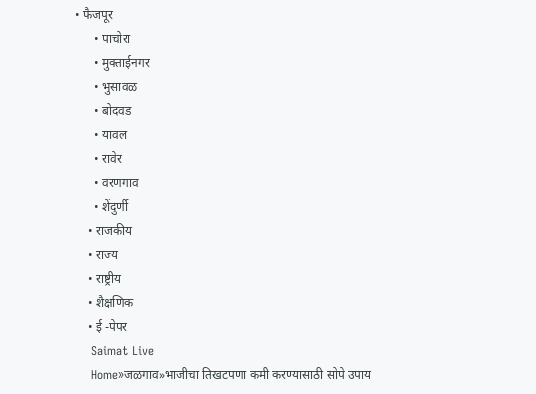• फैजपूर
      • पाचोरा
      • मुक्ताईनगर
      • भुसावळ
      • बोदवड
      • यावल
      • रावेर
      • वरणगाव
      • शेंदुर्णी
    • राजकीय
    • राज्य
    • राष्ट्रीय
    • शैक्षणिक
    • ई -पेपर
    Saimat Live
    Home»जळगाव»भाजीचा तिखटपणा कमी करण्यासाठी सोपे उपाय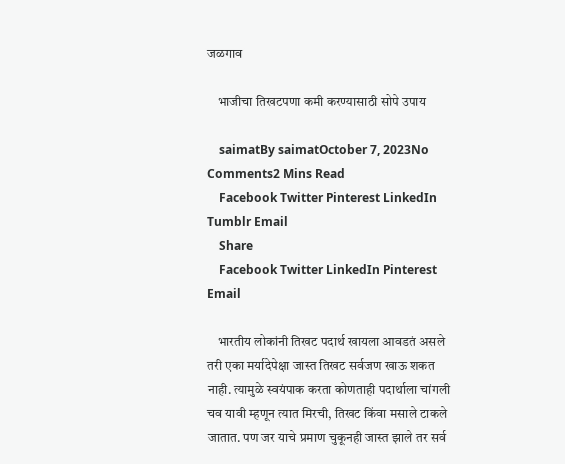जळगाव

    भाजीचा तिखटपणा कमी करण्यासाठी सोपे उपाय

    saimatBy saimatOctober 7, 2023No Comments2 Mins Read
    Facebook Twitter Pinterest LinkedIn Tumblr Email
    Share
    Facebook Twitter LinkedIn Pinterest Email

    भारतीय लोकांनी तिखट पदार्थ खायला आवडतं असले तरी एका मर्यादेपेक्षा जास्त तिखट सर्वजण खाऊ शकत नाही. त्यामुळे स्वयंपाक करता कोणताही पदार्थाला चांगली चव यावी म्हणून त्यात मिरची, तिखट किंवा मसाले टाकले जातात. पण जर याचे प्रमाण चुकूनही जास्त झाले तर सर्व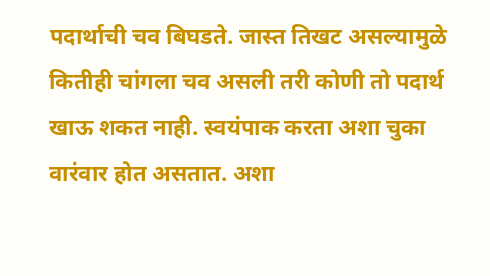पदार्थाची चव बिघडते. जास्त तिखट असल्यामुळे कितीही चांगला चव असली तरी कोणी तो पदार्थ खाऊ शकत नाही. स्वयंपाक करता अशा चुका वारंवार होत असतात. अशा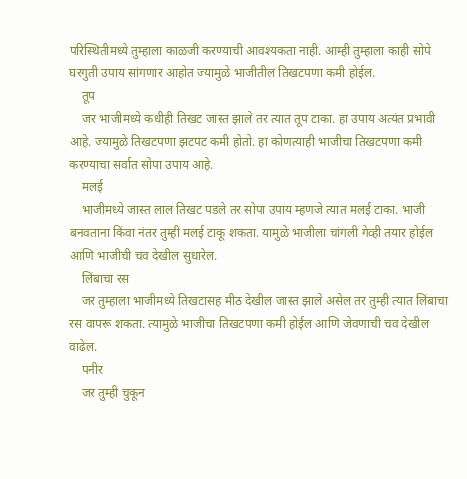परिस्थितीमध्ये तुम्हाला काळजी करण्याची आवश्यकता नाही. आम्ही तुम्हाला काही सोपे घरगुती उपाय सांगणार आहोत ज्यामुळे भाजीतील तिखटपणा कमी होईल.
    तूप
    जर भाजीमध्ये कधीही तिखट जास्त झाले तर त्यात तूप टाका. हा उपाय अत्यंत प्रभावी आहे. ज्यामुळे तिखटपणा झटपट कमी होतो. हा कोणत्याही भाजीचा तिखटपणा कमी करण्याचा सर्वात सोपा उपाय आहे.
    मलई
    भाजीमध्ये जास्त लाल तिखट पडले तर सोपा उपाय म्हणजे त्यात मलई टाका. भाजी बनवताना किंवा नंतर तुम्ही मलई टाकू शकता. यामुळे भाजीला चांगली गेव्ही तयार होईल आणि भाजीची चव देखील सुधारेल.
    लिंबाचा रस
    जर तुम्हाला भाजीमध्ये तिखटासह मीठ देखील जास्त झाले असेल तर तुम्ही त्यात लिंबाचा रस वापरू शकता. त्यामुळे भाजीचा तिखटपणा कमी होईल आणि जेवणाची चव देखील वाढेल.
    पनीर
    जर तुम्ही चुकून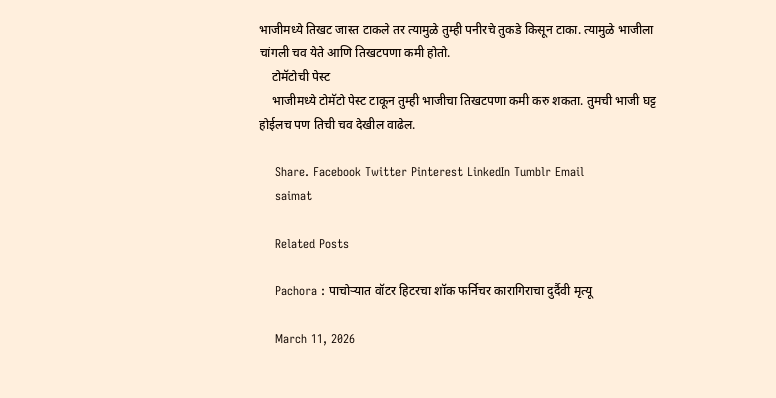भाजीमध्ये तिखट जास्त टाकले तर त्यामुळे तुम्ही पनीरचे तुकडे किसून टाका. त्यामुळे भाजीला चांगली चव येते आणि तिखटपणा कमी होतो.
    टोमॅटोची पेस्ट
    भाजीमध्ये टोमॅटो पेस्ट टाकून तुम्ही भाजीचा तिखटपणा कमी करु शकता. तुमची भाजी घट्ट होईलच पण तिची चव देखील वाढेल.

    Share. Facebook Twitter Pinterest LinkedIn Tumblr Email
    saimat

    Related Posts

    Pachora : पाचोर्‍यात वॉटर हिटरचा शॉक फर्निचर कारागिराचा दुर्दैवी मृत्यू

    March 11, 2026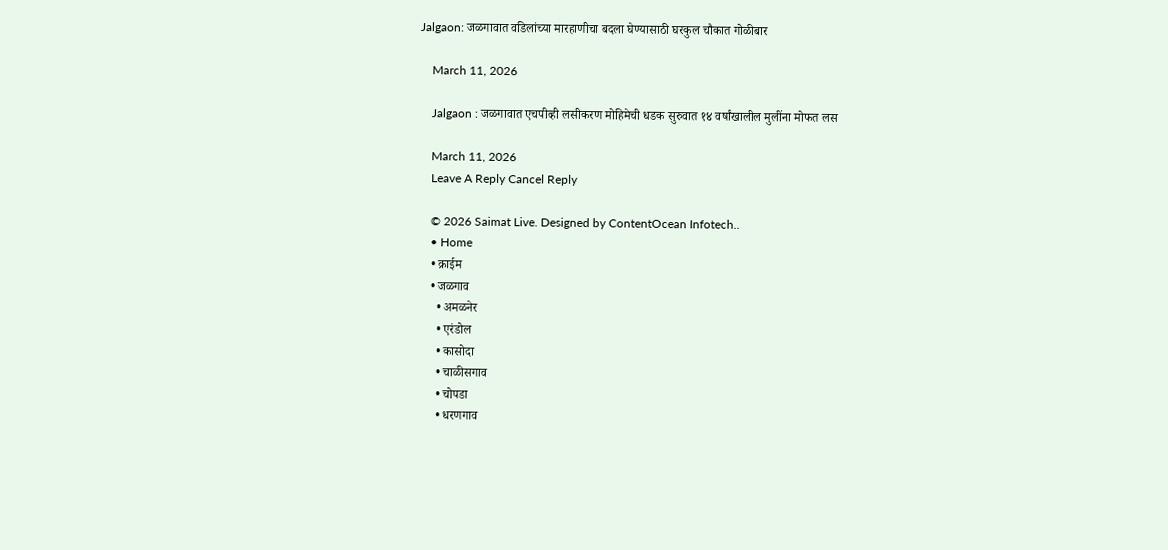Jalgaon: जळगावात वडिलांच्या मारहाणीचा बदला घेण्यासाठी घरकुल चौकात गोळीबार

    March 11, 2026

    Jalgaon : जळगावात एचपीव्ही लसीकरण मोहिमेची धडक सुरुवात १४ वर्षांखालील मुलींना मोफत लस

    March 11, 2026
    Leave A Reply Cancel Reply

    © 2026 Saimat Live. Designed by ContentOcean Infotech..
    • Home
    • क्राईम
    • जळगाव
      • अमळनेर
      • एरंडोल
      • कासोदा
      • चाळीसगाव
      • चोपडा
      • धरणगाव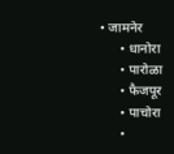• जामनेर
      • धानोरा
      • पारोळा
      • फैजपूर
      • पाचोरा
      •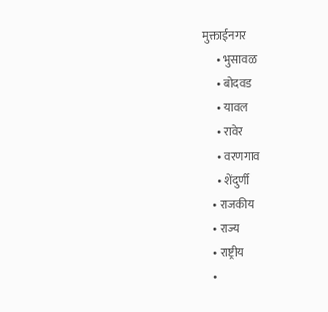मुक्ताईनगर
      • भुसावळ
      • बोदवड
      • यावल
      • रावेर
      • वरणगाव
      • शेंदुर्णी
    • राजकीय
    • राज्य
    • राष्ट्रीय
    •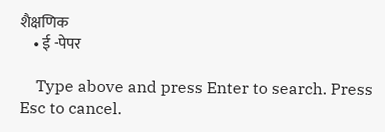शैक्षणिक
    • ई -पेपर

    Type above and press Enter to search. Press Esc to cancel.